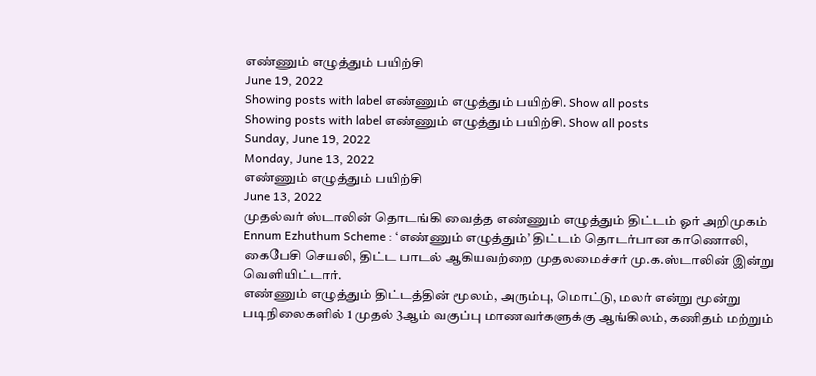எண்ணும் எழுத்தும் பயிற்சி
June 19, 2022
Showing posts with label எண்ணும் எழுத்தும் பயிற்சி. Show all posts
Showing posts with label எண்ணும் எழுத்தும் பயிற்சி. Show all posts
Sunday, June 19, 2022
Monday, June 13, 2022
எண்ணும் எழுத்தும் பயிற்சி
June 13, 2022
முதல்வர் ஸ்டாலின் தொடங்கி வைத்த எண்ணும் எழுத்தும் திட்டம் ஓர் அறிமுகம்
Ennum Ezhuthum Scheme : ‘எண்ணும் எழுத்தும்’ திட்டம் தொடர்பான காணொலி, கைபேசி செயலி, திட்ட பாடல் ஆகியவற்றை முதலமைச்சர் மு.க.ஸ்டாலின் இன்று வெளியிட்டார்.
எண்ணும் எழுத்தும் திட்டத்தின் மூலம், அரும்பு, மொட்டு, மலர் என்று மூன்று படிநிலைகளில் 1 முதல் 3ஆம் வகுப்பு மாணவர்களுக்கு ஆங்கிலம், கணிதம் மற்றும்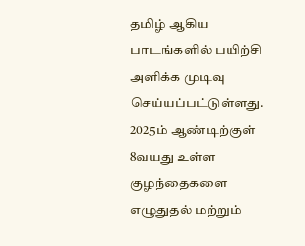தமிழ் ஆகிய பாடங்களில் பயிற்சி அளிக்க முடிவு செய்யப்பட்டுள்ளது. 2025ம் ஆண்டிற்குள் 8வயது உள்ள குழந்தைகளை எழுதுதல் மற்றும்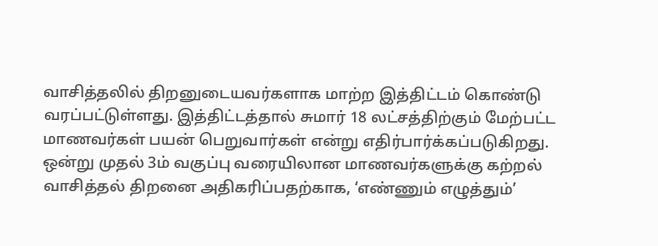வாசித்தலில் திறனுடையவர்களாக மாற்ற இத்திட்டம் கொண்டு வரப்பட்டுள்ளது. இத்திட்டத்தால் சுமார் 18 லட்சத்திற்கும் மேற்பட்ட மாணவர்கள் பயன் பெறுவார்கள் என்று எதிர்பார்க்கப்படுகிறது.
ஒன்று முதல் 3ம் வகுப்பு வரையிலான மாணவர்களுக்கு கற்றல் வாசித்தல் திறனை அதிகரிப்பதற்காக, ‘எண்ணும் எழுத்தும்’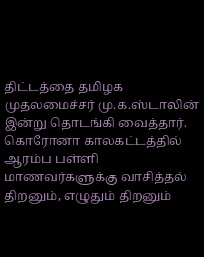திட்டத்தை தமிழக முதலமைச்சர் மு.க.ஸ்டாலின் இன்று தொடங்கி வைத்தார். கொரோனா காலகட்டத்தில் ஆரம்ப பள்ளி மாணவர்களுக்கு வாசித்தல் திறனும், எழுதும் திறனும்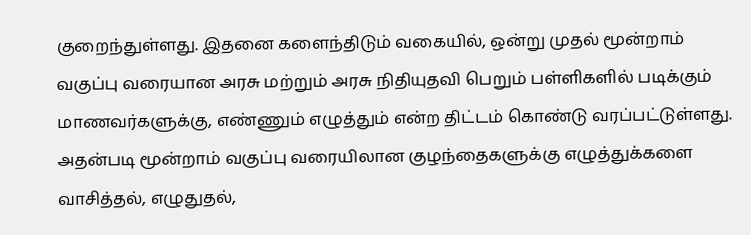குறைந்துள்ளது. இதனை களைந்திடும் வகையில், ஒன்று முதல் மூன்றாம் வகுப்பு வரையான அரசு மற்றும் அரசு நிதியுதவி பெறும் பள்ளிகளில் படிக்கும் மாணவர்களுக்கு, எண்ணும் எழுத்தும் என்ற திட்டம் கொண்டு வரப்பட்டுள்ளது.
அதன்படி மூன்றாம் வகுப்பு வரையிலான குழந்தைகளுக்கு எழுத்துக்களை வாசித்தல், எழுதுதல்,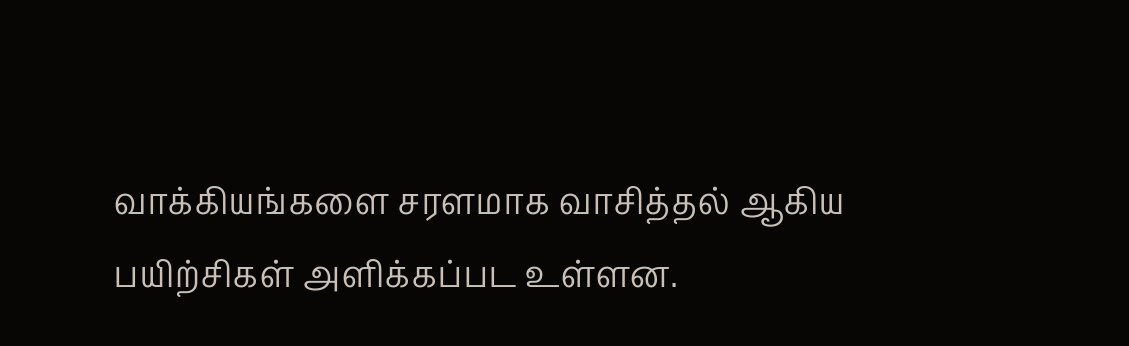வாக்கியங்களை சரளமாக வாசித்தல் ஆகிய பயிற்சிகள் அளிக்கப்பட உள்ளன.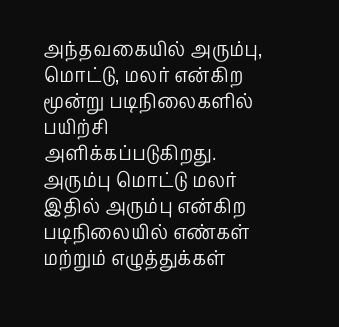அந்தவகையில் அரும்பு, மொட்டு, மலர் என்கிற மூன்று படிநிலைகளில் பயிற்சி அளிக்கப்படுகிறது. அரும்பு மொட்டு மலர்
இதில் அரும்பு என்கிற படிநிலையில் எண்கள் மற்றும் எழுத்துக்கள்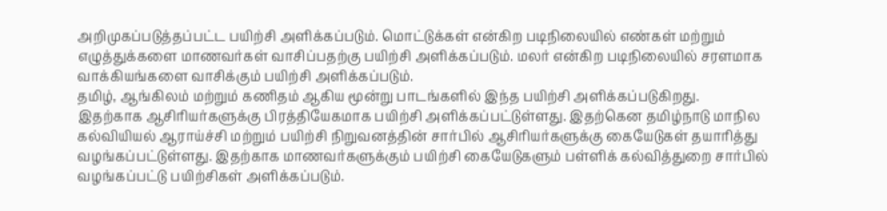அறிமுகப்படுத்தப்பட்ட பயிற்சி அளிக்கப்படும். மொட்டுக்கள் என்கிற படிநிலையில் எண்கள் மற்றும் எழுத்துக்களை மாணவர்கள் வாசிப்பதற்கு பயிற்சி அளிக்கப்படும். மலர் என்கிற படிநிலையில் சரளமாக வாக்கியங்களை வாசிக்கும் பயிற்சி அளிக்கப்படும்.
தமிழ், ஆங்கிலம் மற்றும் கணிதம் ஆகிய மூன்று பாடங்களில் இந்த பயிற்சி அளிக்கப்படுகிறது.
இதற்காக ஆசிரியர்களுக்கு பிரத்தியேகமாக பயிற்சி அளிக்கப்பட்டுள்ளது. இதற்கென தமிழ்நாடு மாநில கல்வியியல் ஆராய்ச்சி மற்றும் பயிற்சி நிறுவனத்தின் சார்பில் ஆசிரியர்களுக்கு கையேடுகள் தயாரித்து வழங்கப்பட்டுள்ளது. இதற்காக மாணவர்களுக்கும் பயிற்சி கையேடுகளும் பள்ளிக் கல்வித்துறை சார்பில் வழங்கப்பட்டு பயிற்சிகள் அளிக்கப்படும்.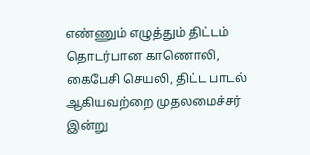எண்ணும் எழுத்தும் திட்டம் தொடர்பான காணொலி, கைபேசி செயலி, திட்ட பாடல் ஆகியவற்றை முதலமைச்சர் இன்று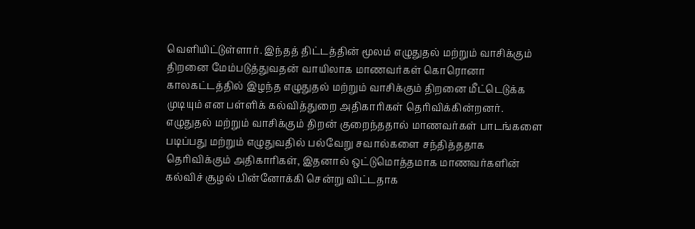வெளியிட்டுள்ளார். இந்தத் திட்டத்தின் மூலம் எழுதுதல் மற்றும் வாசிக்கும் திறனை மேம்படுத்துவதன் வாயிலாக மாணவர்கள் கொரொனா காலகட்டத்தில் இழந்த எழுதுதல் மற்றும் வாசிக்கும் திறனை மீட்டெடுக்க முடியும் என பள்ளிக் கல்வித்துறை அதிகாரிகள் தெரிவிக்கின்றனர்.
எழுதுதல் மற்றும் வாசிக்கும் திறன் குறைந்ததால் மாணவர்கள் பாடங்களை படிப்பது மற்றும் எழுதுவதில் பல்வேறு சவால்களை சந்தித்ததாக தெரிவிக்கும் அதிகாரிகள், இதனால் ஒட்டுமொத்தமாக மாணவர்களின் கல்விச் சூழல் பின்னோக்கி சென்று விட்டதாக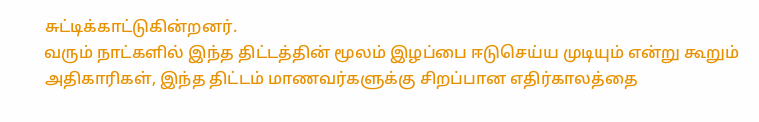சுட்டிக்காட்டுகின்றனர்.
வரும் நாட்களில் இந்த திட்டத்தின் மூலம் இழப்பை ஈடுசெய்ய முடியும் என்று கூறும் அதிகாரிகள், இந்த திட்டம் மாணவர்களுக்கு சிறப்பான எதிர்காலத்தை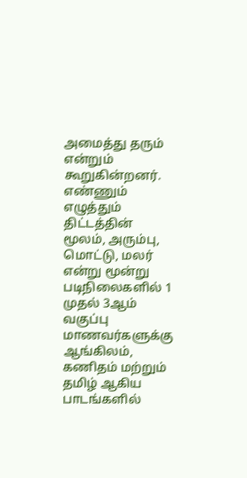அமைத்து தரும் என்றும் கூறுகின்றனர்.
எண்ணும் எழுத்தும் திட்டத்தின் மூலம், அரும்பு, மொட்டு, மலர் என்று மூன்று படிநிலைகளில் 1 முதல் 3ஆம் வகுப்பு மாணவர்களுக்கு ஆங்கிலம், கணிதம் மற்றும் தமிழ் ஆகிய பாடங்களில்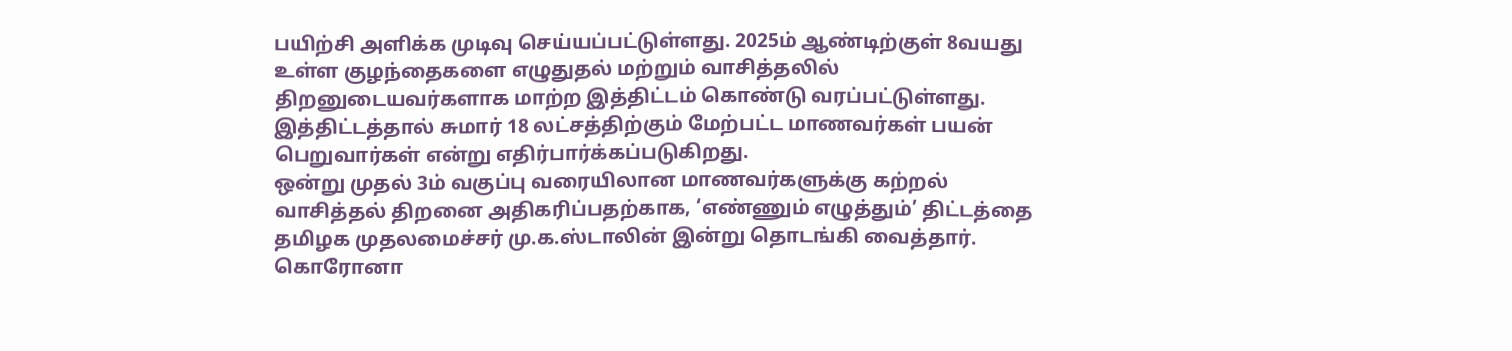பயிற்சி அளிக்க முடிவு செய்யப்பட்டுள்ளது. 2025ம் ஆண்டிற்குள் 8வயது உள்ள குழந்தைகளை எழுதுதல் மற்றும் வாசித்தலில் திறனுடையவர்களாக மாற்ற இத்திட்டம் கொண்டு வரப்பட்டுள்ளது. இத்திட்டத்தால் சுமார் 18 லட்சத்திற்கும் மேற்பட்ட மாணவர்கள் பயன் பெறுவார்கள் என்று எதிர்பார்க்கப்படுகிறது.
ஒன்று முதல் 3ம் வகுப்பு வரையிலான மாணவர்களுக்கு கற்றல் வாசித்தல் திறனை அதிகரிப்பதற்காக, ‘எண்ணும் எழுத்தும்’ திட்டத்தை தமிழக முதலமைச்சர் மு.க.ஸ்டாலின் இன்று தொடங்கி வைத்தார். கொரோனா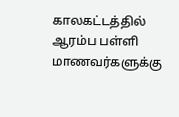காலகட்டத்தில் ஆரம்ப பள்ளி மாணவர்களுக்கு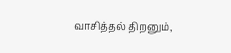வாசித்தல் திறனும்,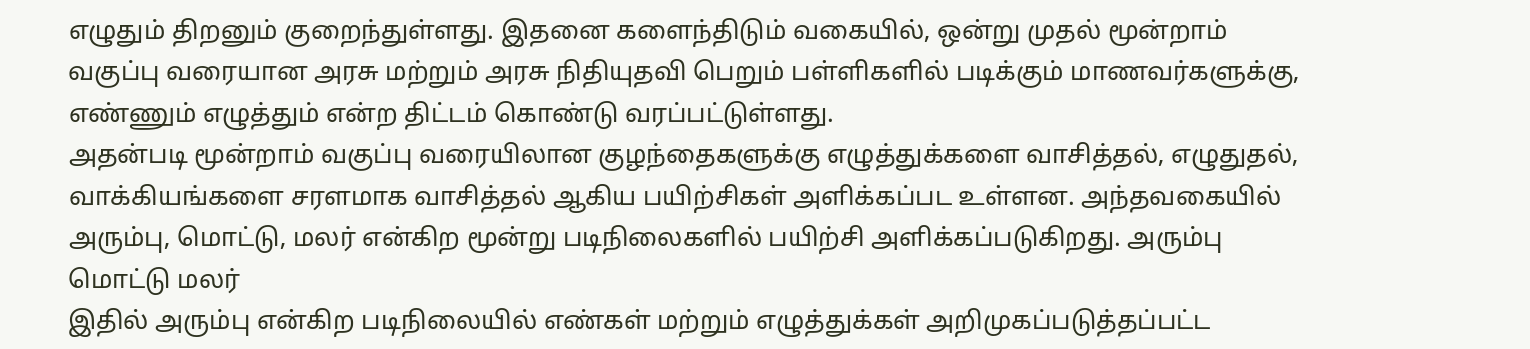எழுதும் திறனும் குறைந்துள்ளது. இதனை களைந்திடும் வகையில், ஒன்று முதல் மூன்றாம் வகுப்பு வரையான அரசு மற்றும் அரசு நிதியுதவி பெறும் பள்ளிகளில் படிக்கும் மாணவர்களுக்கு, எண்ணும் எழுத்தும் என்ற திட்டம் கொண்டு வரப்பட்டுள்ளது.
அதன்படி மூன்றாம் வகுப்பு வரையிலான குழந்தைகளுக்கு எழுத்துக்களை வாசித்தல், எழுதுதல், வாக்கியங்களை சரளமாக வாசித்தல் ஆகிய பயிற்சிகள் அளிக்கப்பட உள்ளன. அந்தவகையில் அரும்பு, மொட்டு, மலர் என்கிற மூன்று படிநிலைகளில் பயிற்சி அளிக்கப்படுகிறது. அரும்பு மொட்டு மலர்
இதில் அரும்பு என்கிற படிநிலையில் எண்கள் மற்றும் எழுத்துக்கள் அறிமுகப்படுத்தப்பட்ட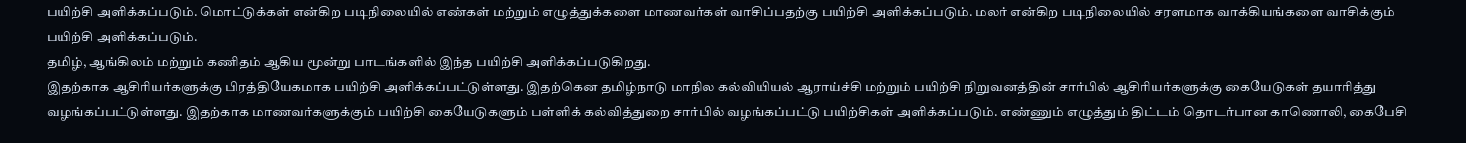பயிற்சி அளிக்கப்படும். மொட்டுக்கள் என்கிற படிநிலையில் எண்கள் மற்றும் எழுத்துக்களை மாணவர்கள் வாசிப்பதற்கு பயிற்சி அளிக்கப்படும். மலர் என்கிற படிநிலையில் சரளமாக வாக்கியங்களை வாசிக்கும் பயிற்சி அளிக்கப்படும்.
தமிழ், ஆங்கிலம் மற்றும் கணிதம் ஆகிய மூன்று பாடங்களில் இந்த பயிற்சி அளிக்கப்படுகிறது.
இதற்காக ஆசிரியர்களுக்கு பிரத்தியேகமாக பயிற்சி அளிக்கப்பட்டுள்ளது. இதற்கென தமிழ்நாடு மாநில கல்வியியல் ஆராய்ச்சி மற்றும் பயிற்சி நிறுவனத்தின் சார்பில் ஆசிரியர்களுக்கு கையேடுகள் தயாரித்து வழங்கப்பட்டுள்ளது. இதற்காக மாணவர்களுக்கும் பயிற்சி கையேடுகளும் பள்ளிக் கல்வித்துறை சார்பில் வழங்கப்பட்டு பயிற்சிகள் அளிக்கப்படும். எண்ணும் எழுத்தும் திட்டம் தொடர்பான காணொலி, கைபேசி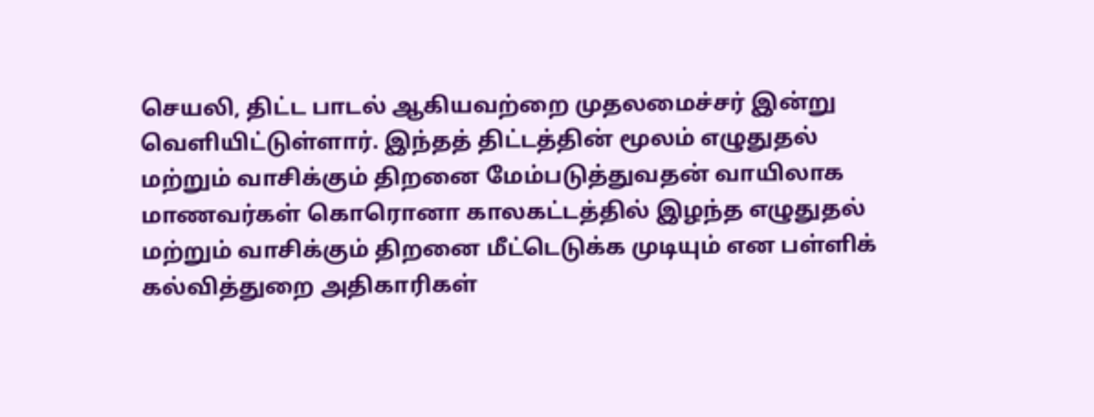செயலி, திட்ட பாடல் ஆகியவற்றை முதலமைச்சர் இன்று வெளியிட்டுள்ளார். இந்தத் திட்டத்தின் மூலம் எழுதுதல் மற்றும் வாசிக்கும் திறனை மேம்படுத்துவதன் வாயிலாக மாணவர்கள் கொரொனா காலகட்டத்தில் இழந்த எழுதுதல் மற்றும் வாசிக்கும் திறனை மீட்டெடுக்க முடியும் என பள்ளிக் கல்வித்துறை அதிகாரிகள்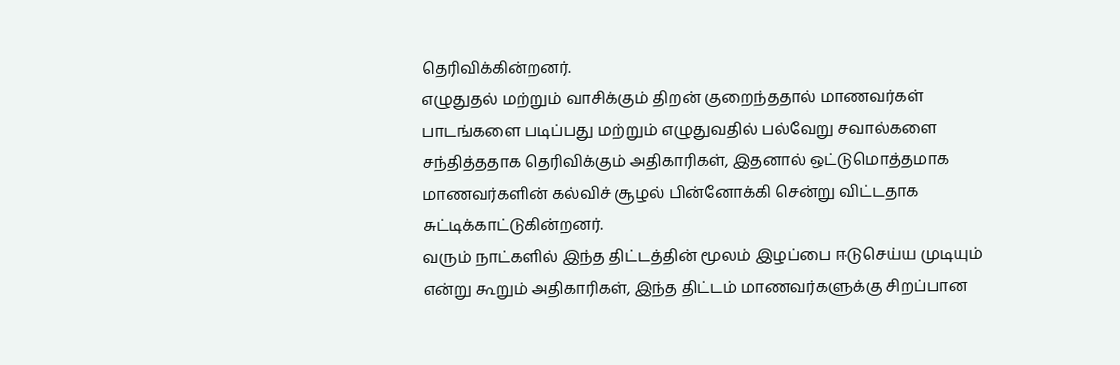தெரிவிக்கின்றனர்.
எழுதுதல் மற்றும் வாசிக்கும் திறன் குறைந்ததால் மாணவர்கள் பாடங்களை படிப்பது மற்றும் எழுதுவதில் பல்வேறு சவால்களை சந்தித்ததாக தெரிவிக்கும் அதிகாரிகள், இதனால் ஒட்டுமொத்தமாக மாணவர்களின் கல்விச் சூழல் பின்னோக்கி சென்று விட்டதாக சுட்டிக்காட்டுகின்றனர்.
வரும் நாட்களில் இந்த திட்டத்தின் மூலம் இழப்பை ஈடுசெய்ய முடியும் என்று கூறும் அதிகாரிகள், இந்த திட்டம் மாணவர்களுக்கு சிறப்பான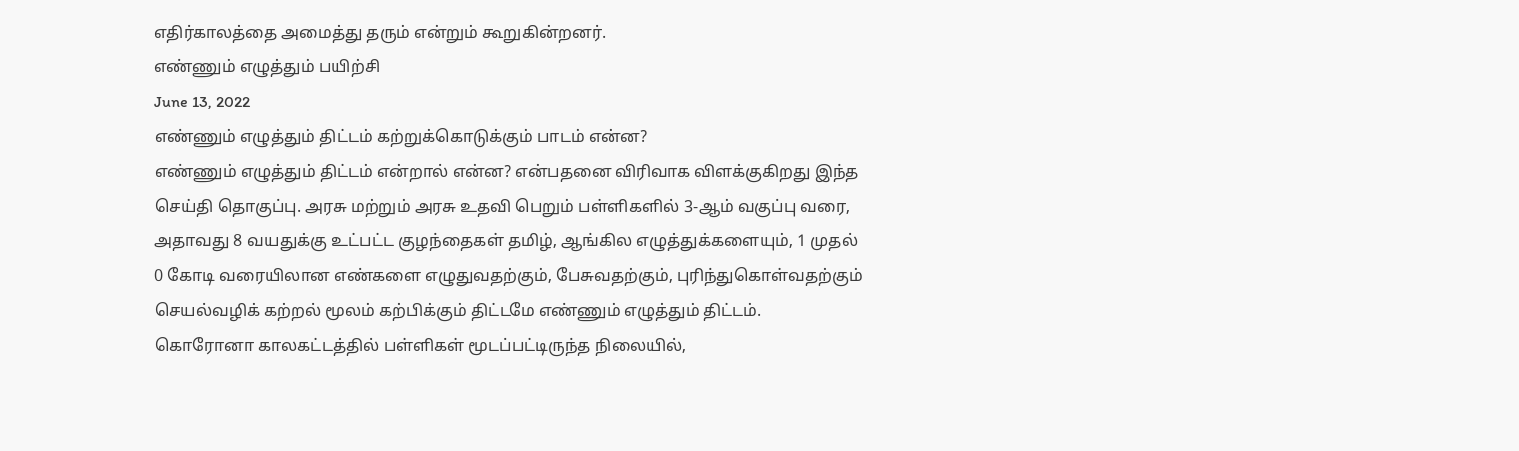எதிர்காலத்தை அமைத்து தரும் என்றும் கூறுகின்றனர்.
எண்ணும் எழுத்தும் பயிற்சி
June 13, 2022
எண்ணும் எழுத்தும் திட்டம் கற்றுக்கொடுக்கும் பாடம் என்ன?
எண்ணும் எழுத்தும் திட்டம் என்றால் என்ன? என்பதனை விரிவாக விளக்குகிறது இந்த செய்தி தொகுப்பு. அரசு மற்றும் அரசு உதவி பெறும் பள்ளிகளில் 3-ஆம் வகுப்பு வரை, அதாவது 8 வயதுக்கு உட்பட்ட குழந்தைகள் தமிழ், ஆங்கில எழுத்துக்களையும், 1 முதல் 0 கோடி வரையிலான எண்களை எழுதுவதற்கும், பேசுவதற்கும், புரிந்துகொள்வதற்கும் செயல்வழிக் கற்றல் மூலம் கற்பிக்கும் திட்டமே எண்ணும் எழுத்தும் திட்டம்.
கொரோனா காலகட்டத்தில் பள்ளிகள் மூடப்பட்டிருந்த நிலையில்,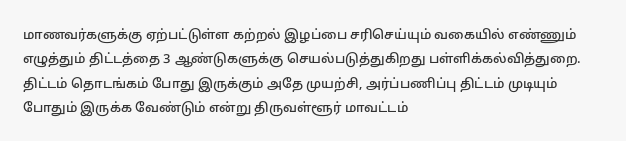மாணவர்களுக்கு ஏற்பட்டுள்ள கற்றல் இழப்பை சரிசெய்யும் வகையில் எண்ணும் எழுத்தும் திட்டத்தை 3 ஆண்டுகளுக்கு செயல்படுத்துகிறது பள்ளிக்கல்வித்துறை. திட்டம் தொடங்கம் போது இருக்கும் அதே முயற்சி, அர்ப்பணிப்பு திட்டம் முடியும் போதும் இருக்க வேண்டும் என்று திருவள்ளூர் மாவட்டம்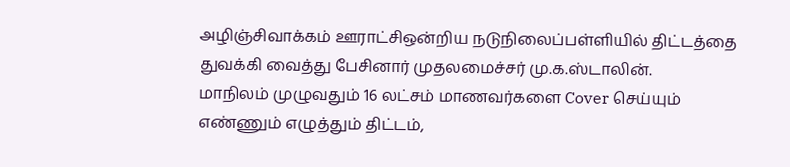அழிஞ்சிவாக்கம் ஊராட்சிஒன்றிய நடுநிலைப்பள்ளியில் திட்டத்தை துவக்கி வைத்து பேசினார் முதலமைச்சர் மு.க.ஸ்டாலின்.
மாநிலம் முழுவதும் 16 லட்சம் மாணவர்களை Cover செய்யும் எண்ணும் எழுத்தும் திட்டம்,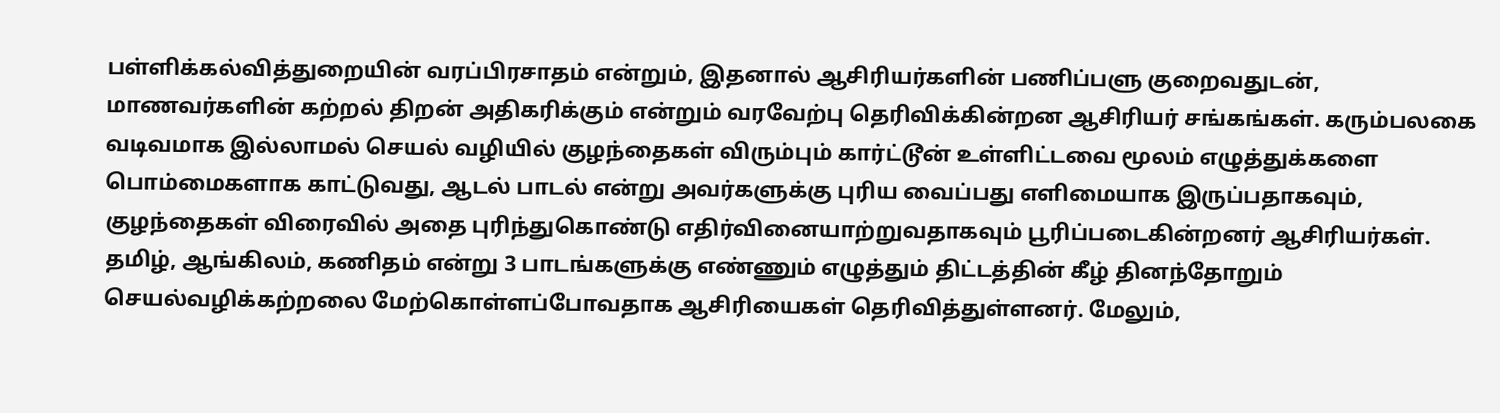பள்ளிக்கல்வித்துறையின் வரப்பிரசாதம் என்றும், இதனால் ஆசிரியர்களின் பணிப்பளு குறைவதுடன், மாணவர்களின் கற்றல் திறன் அதிகரிக்கும் என்றும் வரவேற்பு தெரிவிக்கின்றன ஆசிரியர் சங்கங்கள். கரும்பலகை வடிவமாக இல்லாமல் செயல் வழியில் குழந்தைகள் விரும்பும் கார்ட்டூன் உள்ளிட்டவை மூலம் எழுத்துக்களை பொம்மைகளாக காட்டுவது, ஆடல் பாடல் என்று அவர்களுக்கு புரிய வைப்பது எளிமையாக இருப்பதாகவும், குழந்தைகள் விரைவில் அதை புரிந்துகொண்டு எதிர்வினையாற்றுவதாகவும் பூரிப்படைகின்றனர் ஆசிரியர்கள்.
தமிழ், ஆங்கிலம், கணிதம் என்று 3 பாடங்களுக்கு எண்ணும் எழுத்தும் திட்டத்தின் கீழ் தினந்தோறும் செயல்வழிக்கற்றலை மேற்கொள்ளப்போவதாக ஆசிரியைகள் தெரிவித்துள்ளனர். மேலும்,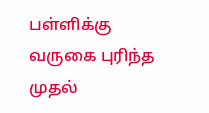பள்ளிக்கு வருகை புரிந்த முதல்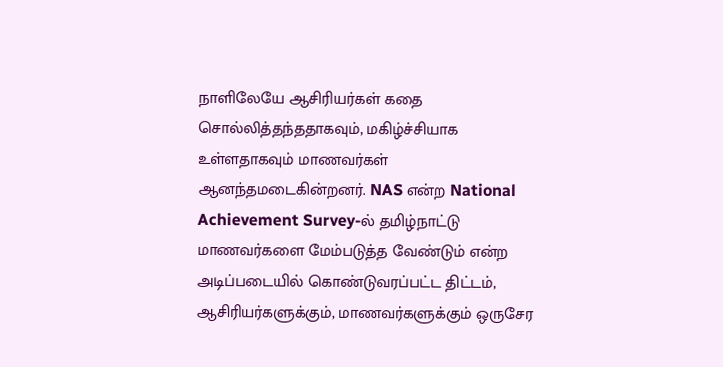நாளிலேயே ஆசிரியர்கள் கதை சொல்லித்தந்ததாகவும், மகிழ்ச்சியாக உள்ளதாகவும் மாணவர்கள் ஆனந்தமடைகின்றனர். NAS என்ற National Achievement Survey-ல் தமிழ்நாட்டு மாணவர்களை மேம்படுத்த வேண்டும் என்ற அடிப்படையில் கொண்டுவரப்பட்ட திட்டம், ஆசிரியர்களுக்கும், மாணவர்களுக்கும் ஒருசேர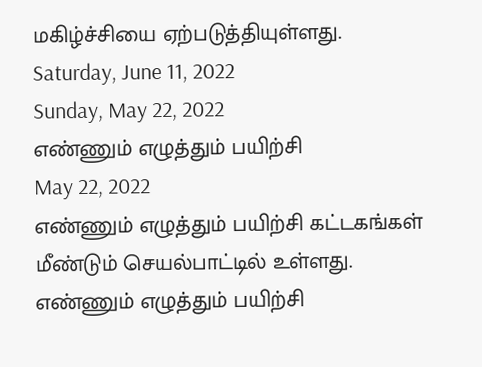மகிழ்ச்சியை ஏற்படுத்தியுள்ளது.
Saturday, June 11, 2022
Sunday, May 22, 2022
எண்ணும் எழுத்தும் பயிற்சி
May 22, 2022
எண்ணும் எழுத்தும் பயிற்சி கட்டகங்கள் மீண்டும் செயல்பாட்டில் உள்ளது.
எண்ணும் எழுத்தும் பயிற்சி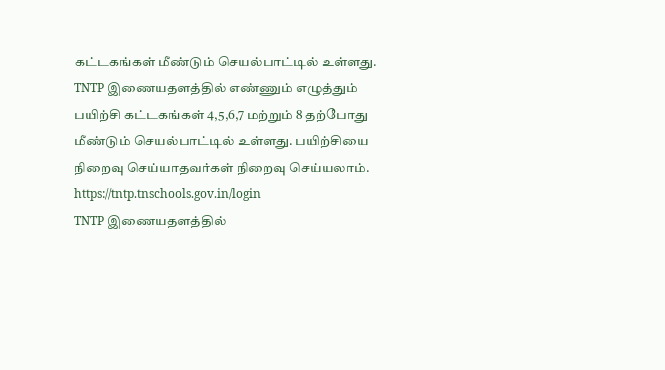கட்டகங்கள் மீண்டும் செயல்பாட்டில் உள்ளது.
TNTP இணையதளத்தில் எண்ணும் எழுத்தும் பயிற்சி கட்டகங்கள் 4,5,6,7 மற்றும் 8 தற்போது மீண்டும் செயல்பாட்டில் உள்ளது. பயிற்சியை நிறைவு செய்யாதவர்கள் நிறைவு செய்யலாம்.
https://tntp.tnschools.gov.in/login
TNTP இணையதளத்தில்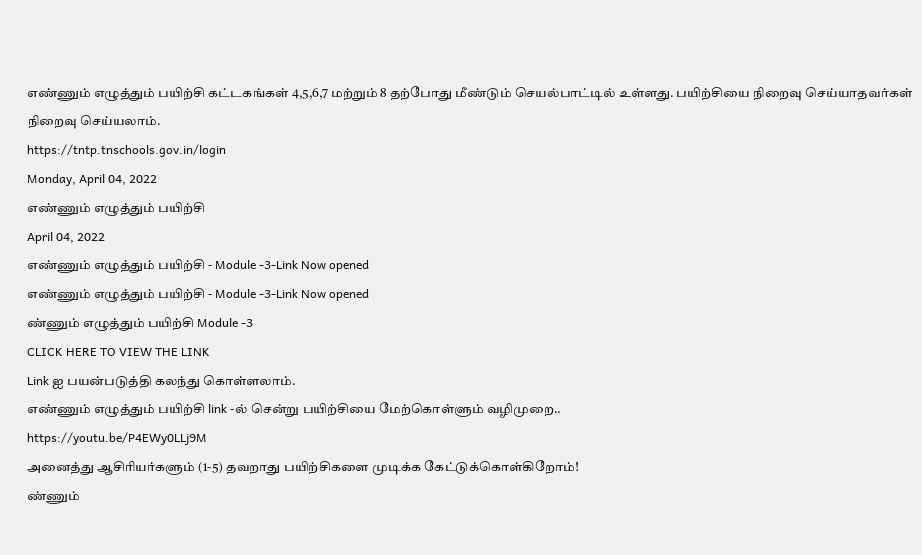எண்ணும் எழுத்தும் பயிற்சி கட்டகங்கள் 4,5,6,7 மற்றும் 8 தற்போது மீண்டும் செயல்பாட்டில் உள்ளது. பயிற்சியை நிறைவு செய்யாதவர்கள் நிறைவு செய்யலாம்.
https://tntp.tnschools.gov.in/login
Monday, April 04, 2022
எண்ணும் எழுத்தும் பயிற்சி
April 04, 2022
எண்ணும் எழுத்தும் பயிற்சி - Module -3-Link Now opened
எண்ணும் எழுத்தும் பயிற்சி - Module -3-Link Now opened
ண்ணும் எழுத்தும் பயிற்சி Module -3
CLICK HERE TO VIEW THE LINK
Link ஐ பயன்படுத்தி கலந்து கொள்ளலாம்.
எண்ணும் எழுத்தும் பயிற்சி link -ல் சென்று பயிற்சியை மேற்கொள்ளும் வழிமுறை..
https://youtu.be/P4EWy0LLj9M
அனைத்து ஆசிரியர்களும் (1-5) தவறாது பயிற்சிகளை முடிக்க கேட்டுக்கொள்கிறோம்!
ண்ணும்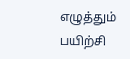எழுத்தும் பயிற்சி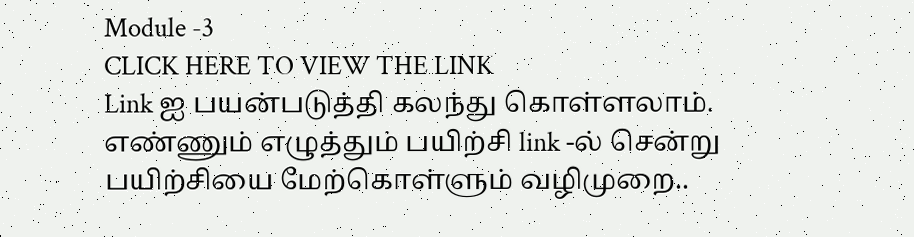Module -3
CLICK HERE TO VIEW THE LINK
Link ஐ பயன்படுத்தி கலந்து கொள்ளலாம்.
எண்ணும் எழுத்தும் பயிற்சி link -ல் சென்று பயிற்சியை மேற்கொள்ளும் வழிமுறை..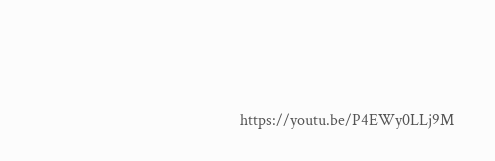https://youtu.be/P4EWy0LLj9M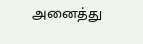அனைத்து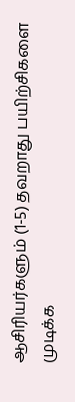ஆசிரியர்களும் (1-5) தவறாது பயிற்சிகளை முடிக்க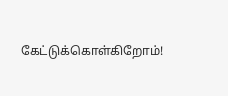கேட்டுக்கொள்கிறோம்!